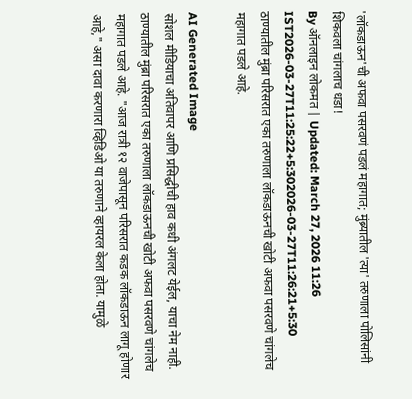'लॉकडाऊन'ची अफवा पसरवणं पडलं महागात; मुंब्र्यातील 'त्या' तरुणाला पोलिसांनी शिकवला चांगलाच धडा!
By ऑनलाइन लोकमत | Updated: March 27, 2026 11:26 IST2026-03-27T11:25:22+5:302026-03-27T11:26:21+5:30
ठाण्यातील मुंब्रा परिसरात एका तरुणाला लॉकडाऊनची खोटी अफवा पसरवणे चांगलेच महागात पडले आहे.

AI Generated Image
सोशल मीडियाचा अतिवापर आणि प्रसिद्धीची हाव कधी अंगलट येईल, याचा नेम नाही. ठाण्यातील मुंब्रा परिसरात एका तरुणाला लॉकडाऊनची खोटी अफवा पसरवणे चांगलेच महागात पडले आहे. "आज रात्री १२ वाजेपासून परिसरात कडक लॉकडाऊन लागू होणार आहे," असा दावा करणारा व्हिडिओ या तरुणाने व्हायरल केला होता. यामुळे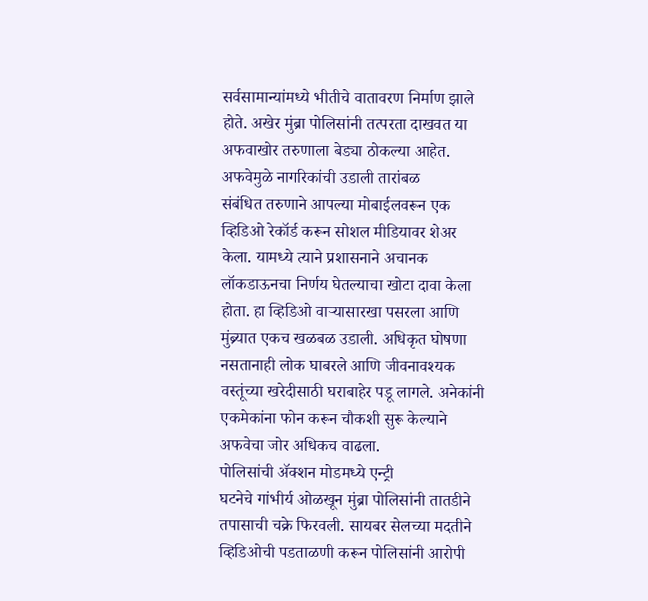सर्वसामान्यांमध्ये भीतीचे वातावरण निर्माण झाले होते. अखेर मुंब्रा पोलिसांनी तत्परता दाखवत या अफवाखोर तरुणाला बेड्या ठोकल्या आहेत.
अफवेमुळे नागरिकांची उडाली तारांबळ
संबंधित तरुणाने आपल्या मोबाईलवरून एक व्हिडिओ रेकॉर्ड करून सोशल मीडियावर शेअर केला. यामध्ये त्याने प्रशासनाने अचानक लॉकडाऊनचा निर्णय घेतल्याचा खोटा दावा केला होता. हा व्हिडिओ वाऱ्यासारखा पसरला आणि मुंब्र्यात एकच खळबळ उडाली. अधिकृत घोषणा नसतानाही लोक घाबरले आणि जीवनावश्यक वस्तूंच्या खरेदीसाठी घराबाहेर पडू लागले. अनेकांनी एकमेकांना फोन करून चौकशी सुरू केल्याने अफवेचा जोर अधिकच वाढला.
पोलिसांची ॲक्शन मोडमध्ये एन्ट्री
घटनेचे गांभीर्य ओळखून मुंब्रा पोलिसांनी तातडीने तपासाची चक्रे फिरवली. सायबर सेलच्या मदतीने व्हिडिओची पडताळणी करून पोलिसांनी आरोपी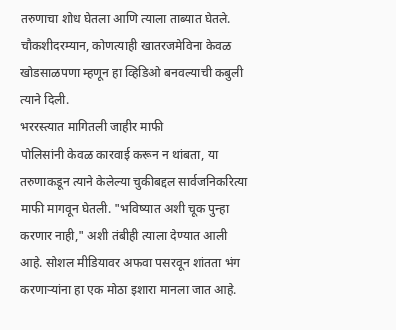तरुणाचा शोध घेतला आणि त्याला ताब्यात घेतले. चौकशीदरम्यान, कोणत्याही खातरजमेविना केवळ खोडसाळपणा म्हणून हा व्हिडिओ बनवल्याची कबुली त्याने दिली.
भररस्त्यात मागितली जाहीर माफी
पोलिसांनी केवळ कारवाई करून न थांबता, या तरुणाकडून त्याने केलेल्या चुकीबद्दल सार्वजनिकरित्या माफी मागवून घेतली. "भविष्यात अशी चूक पुन्हा करणार नाही," अशी तंबीही त्याला देण्यात आली आहे. सोशल मीडियावर अफवा पसरवून शांतता भंग करणाऱ्यांना हा एक मोठा इशारा मानला जात आहे.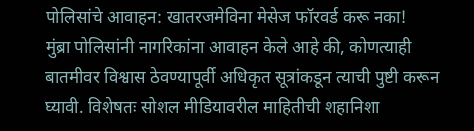पोलिसांचे आवाहन: खातरजमेविना मेसेज फॉरवर्ड करू नका!
मुंब्रा पोलिसांनी नागरिकांना आवाहन केले आहे की, कोणत्याही बातमीवर विश्वास ठेवण्यापूर्वी अधिकृत सूत्रांकडून त्याची पुष्टी करून घ्यावी. विशेषतः सोशल मीडियावरील माहितीची शहानिशा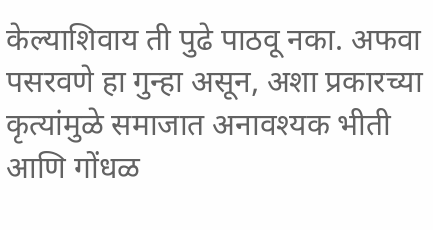केल्याशिवाय ती पुढे पाठवू नका. अफवा पसरवणे हा गुन्हा असून, अशा प्रकारच्या कृत्यांमुळे समाजात अनावश्यक भीती आणि गोंधळ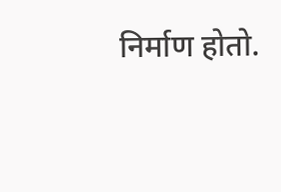निर्माण होतो.